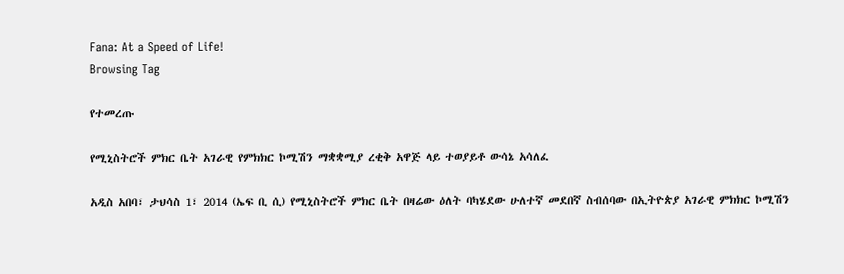Fana: At a Speed of Life!
Browsing Tag

የተመረጡ

የሚኒስትሮች ምክር ቤት አገራዊ የምክክር ኮሚሽን ማቋቋሚያ ረቂቅ አዋጅ ላይ ተወያይቶ ውሳኔ አሳለፈ

አዲስ አበባ፣ ታህሳስ 1፣ 2014 (ኤፍ ቢ ሲ) የሚኒስትሮች ምክር ቤት በዛሬው ዕለት ባካሄደው ሁለተኛ መደበኛ ስብሰባው በኢትዮጵያ አገራዊ ምክክር ኮሚሽን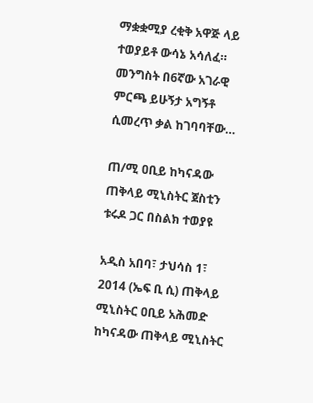ማቋቋሚያ ረቂቅ አዋጅ ላይ ተወያይቶ ውሳኔ አሳለፈ። መንግስት በ6ኛው አገራዊ ምርጫ ይሁኝታ አግኝቶ ሲመረጥ ቃል ከገባባቸው…

ጠ/ሚ ዐቢይ ከካናዳው ጠቅላይ ሚኒስትር ጀስቲን ቱሩዶ ጋር በስልክ ተወያዩ

አዲስ አበባ፣ ታህሳስ 1፣ 2014 (ኤፍ ቢ ሲ) ጠቅላይ ሚኒስትር ዐቢይ አሕመድ ከካናዳው ጠቅላይ ሚኒስትር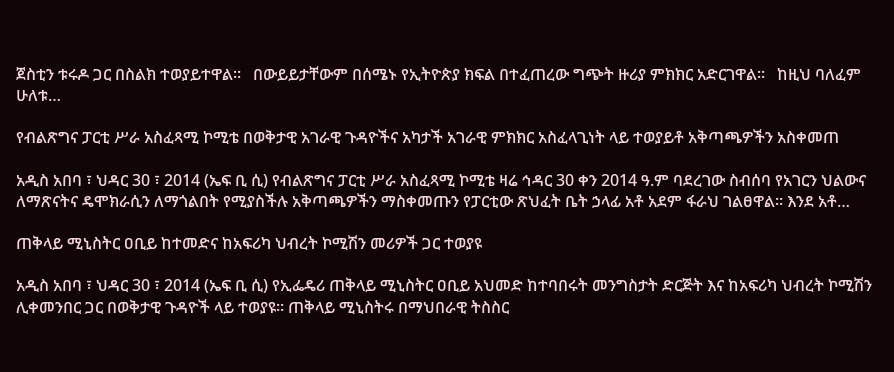ጀስቲን ቱሩዶ ጋር በስልክ ተወያይተዋል፡፡   በውይይታቸውም በሰሜኑ የኢትዮጵያ ክፍል በተፈጠረው ግጭት ዙሪያ ምክክር አድርገዋል፡፡   ከዚህ ባለፈም ሁለቱ…

የብልጽግና ፓርቲ ሥራ አስፈጻሚ ኮሚቴ በወቅታዊ አገራዊ ጉዳዮችና አካታች አገራዊ ምክክር አስፈላጊነት ላይ ተወያይቶ አቅጣጫዎችን አስቀመጠ

አዲስ አበባ ፣ ህዳር 30 ፣ 2014 (ኤፍ ቢ ሲ) የብልጽግና ፓርቲ ሥራ አስፈጻሚ ኮሚቴ ዛሬ ኅዳር 30 ቀን 2014 ዓ.ም ባደረገው ስብሰባ የአገርን ህልውና ለማጽናትና ዴሞክራሲን ለማጎልበት የሚያስችሉ አቅጣጫዎችን ማስቀመጡን የፓርቲው ጽህፈት ቤት ኃላፊ አቶ አደም ፋራህ ገልፀዋል። እንደ አቶ…

ጠቅላይ ሚኒስትር ዐቢይ ከተመድና ከአፍሪካ ህብረት ኮሚሽን መሪዎች ጋር ተወያዩ

አዲስ አበባ ፣ ህዳር 30 ፣ 2014 (ኤፍ ቢ ሲ) የኢፌዴሪ ጠቅላይ ሚኒስትር ዐቢይ አህመድ ከተባበሩት መንግስታት ድርጅት እና ከአፍሪካ ህብረት ኮሚሽን ሊቀመንበር ጋር በወቅታዊ ጉዳዮች ላይ ተወያዩ። ጠቅላይ ሚኒስትሩ በማህበራዊ ትስስር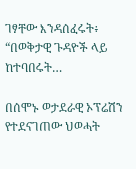ገፃቸው እንዳሰፈሩት፥ “በወቅታዊ ጉዳዮች ላይ ከተባበሩት…

በሰሞኑ ወታደራዊ ኦፕሬሽን የተደናገጠው ህወሓት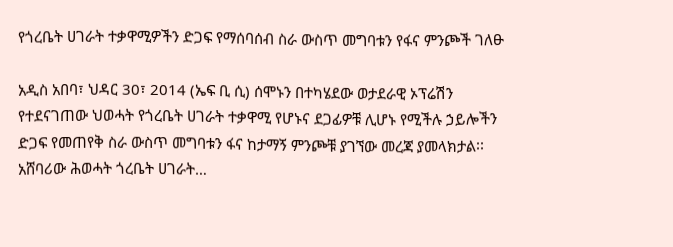የጎረቤት ሀገራት ተቃዋሚዎችን ድጋፍ የማሰባሰብ ስራ ውስጥ መግባቱን የፋና ምንጮች ገለፁ

አዲስ አበባ፣ ህዳር 30፣ 2014 (ኤፍ ቢ ሲ) ሰሞኑን በተካሄደው ወታደራዊ ኦፕሬሽን የተደናገጠው ህወሓት የጎረቤት ሀገራት ተቃዋሚ የሆኑና ደጋፊዎቹ ሊሆኑ የሚችሉ ኃይሎችን ድጋፍ የመጠየቅ ስራ ውስጥ መግባቱን ፋና ከታማኝ ምንጮቹ ያገኘው መረጃ ያመላክታል፡፡ አሸባሪው ሕወሓት ጎረቤት ሀገራት…